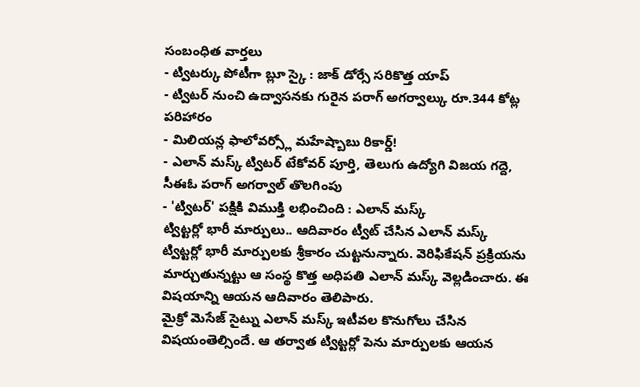సంబంధిత వార్తలు
- ట్విటర్కు పోటీగా బ్లూ స్కై : జాక్ డోర్సే సరికొత్త యాప్
- ట్విటర్ నుంచి ఉద్వాసనకు గురైన పరాగ్ అగర్వాల్కు రూ.344 కోట్ల పరిహారం
- మిలియన్ల ఫాలోవర్స్లో మహేష్బాబు రికార్డ్!
- ఎలాన్ మస్క్ ట్విటర్ టేకోవర్ పూర్తి, తెలుగు ఉద్యోగి విజయ గద్దె, సీఈఓ పరాగ్ అగర్వాల్ తొలగింపు
- 'ట్విటర్' పక్షికి విముక్తి లభించింది : ఎలాన్ మస్క్
ట్విట్టర్లో భారీ మార్పులు.. ఆదివారం ట్వీట్ చేసిన ఎలాన్ మస్క్
ట్విట్టర్లో భారీ మార్పులకు శ్రీకారం చుట్టనున్నారు. వెరిఫికేషన్ ప్రక్రియను మార్చుతున్నట్టు ఆ సంస్థ కొత్త అధిపతి ఎలాన్ మస్క్ వెల్లడించారు. ఈ విషయాన్ని ఆయన ఆదివారం తెలిపారు.
మైక్రో మెసేజ్ సైట్ను ఎలాన్ మస్క్ ఇటీవల కొనుగోలు చేసిన విషయంతెల్సిందే. ఆ తర్వాత ట్విట్టర్లో పెను మార్పులకు ఆయన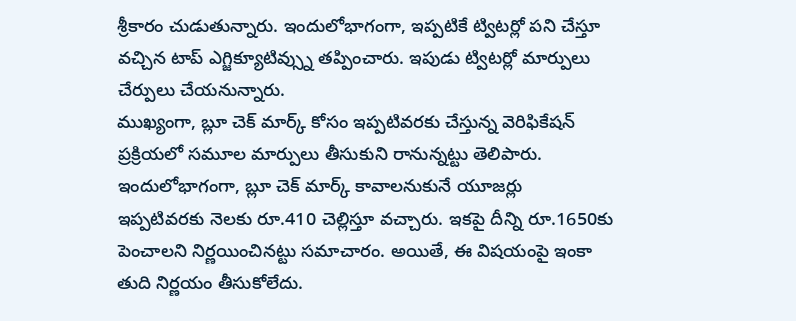శ్రీకారం చుడుతున్నారు. ఇందులోభాగంగా, ఇప్పటికే ట్విటర్లో పని చేస్తూ వచ్చిన టాప్ ఎగ్జిక్యూటివ్స్ను తప్పించారు. ఇపుడు ట్విటర్లో మార్పులు చేర్పులు చేయనున్నారు.
ముఖ్యంగా, బ్లూ చెక్ మార్క్ కోసం ఇప్పటివరకు చేస్తున్న వెరిఫికేషన్ ప్రక్రియలో సమూల మార్పులు తీసుకుని రానున్నట్టు తెలిపారు. ఇందులోభాగంగా, బ్లూ చెక్ మార్క్ కావాలనుకునే యూజర్లు ఇప్పటివరకు నెలకు రూ.410 చెల్లిస్తూ వచ్చారు. ఇకపై దీన్ని రూ.1650కు పెంచాలని నిర్ణయించినట్టు సమాచారం. అయితే, ఈ విషయంపై ఇంకా తుది నిర్ణయం తీసుకోలేదు.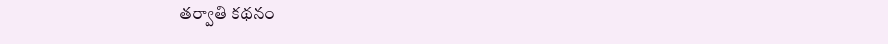తర్వాతి కథనం